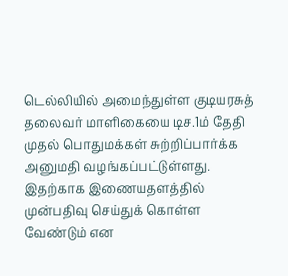டெல்லியில் அமைந்துள்ள குடியரசுத் தலைவர் மாளிகையை டிச.1ம் தேதி முதல் பொதுமக்கள் சுற்றிப்பார்க்க அனுமதி வழங்கப்பட்டுள்ளது. இதற்காக இணையதளத்தில் முன்பதிவு செய்துக் கொள்ள வேண்டும் என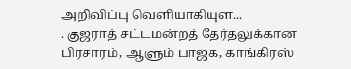அறிவிப்பு வெளியாகியுள...
. குஜராத் சட்டமன்றத் தேர்தலுக்கான பிரசாரம், ஆளும் பாஜக, காங்கிரஸ்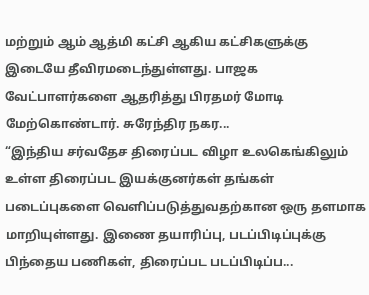மற்றும் ஆம் ஆத்மி கட்சி ஆகிய கட்சிகளுக்கு இடையே தீவிரமடைந்துள்ளது. பாஜக வேட்பாளர்களை ஆதரித்து பிரதமர் மோடி மேற்கொண்டார். சுரேந்திர நகர...
“இந்திய சர்வதேச திரைப்பட விழா உலகெங்கிலும் உள்ள திரைப்பட இயக்குனர்கள் தங்கள் படைப்புகளை வெளிப்படுத்துவதற்கான ஒரு தளமாக மாறியுள்ளது. இணை தயாரிப்பு, படப்பிடிப்புக்கு பிந்தைய பணிகள், திரைப்பட படப்பிடிப்ப...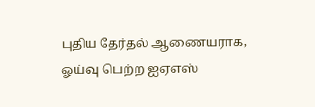புதிய தேர்தல் ஆணையராக, ஓய்வு பெற்ற ஐஏஎஸ்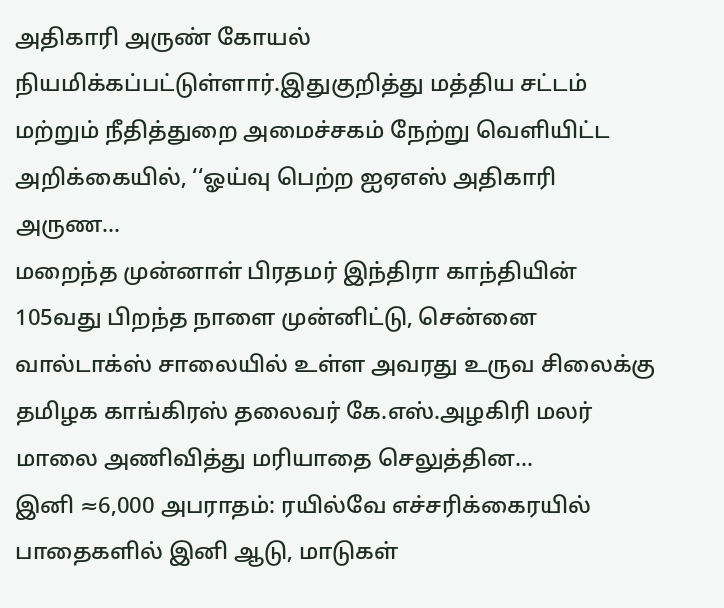அதிகாரி அருண் கோயல் நியமிக்கப்பட்டுள்ளார்.இதுகுறித்து மத்திய சட்டம் மற்றும் நீதித்துறை அமைச்சகம் நேற்று வெளியிட்ட அறிக்கையில், ‘‘ஓய்வு பெற்ற ஐஏஎஸ் அதிகாரி அருண...
மறைந்த முன்னாள் பிரதமர் இந்திரா காந்தியின் 105வது பிறந்த நாளை முன்னிட்டு, சென்னை வால்டாக்ஸ் சாலையில் உள்ள அவரது உருவ சிலைக்கு தமிழக காங்கிரஸ் தலைவர் கே.எஸ்.அழகிரி மலர் மாலை அணிவித்து மரியாதை செலுத்தின...
இனி ≈6,000 அபராதம்: ரயில்வே எச்சரிக்கைரயில் பாதைகளில் இனி ஆடு, மாடுகள்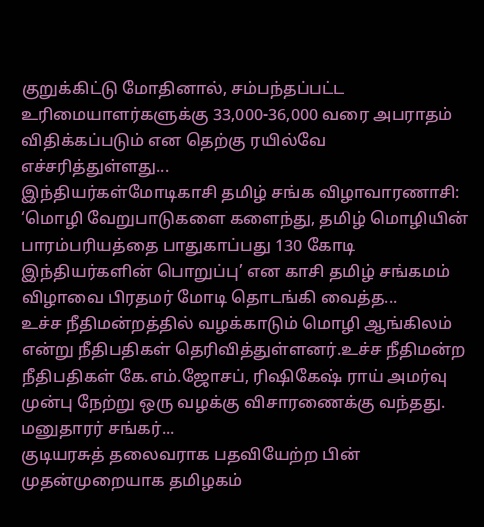குறுக்கிட்டு மோதினால், சம்பந்தப்பட்ட உரிமையாளர்களுக்கு 33,000-36,000 வரை அபராதம் விதிக்கப்படும் என தெற்கு ரயில்வே எச்சரித்துள்ளது...
இந்தியர்கள்மோடிகாசி தமிழ் சங்க விழாவாரணாசி: ‘மொழி வேறுபாடுகளை களைந்து, தமிழ் மொழியின் பாரம்பரியத்தை பாதுகாப்பது 130 கோடி இந்தியர்களின் பொறுப்பு’ என காசி தமிழ் சங்கமம் விழாவை பிரதமர் மோடி தொடங்கி வைத்த...
உச்ச நீதிமன்றத்தில் வழக்காடும் மொழி ஆங்கிலம் என்று நீதிபதிகள் தெரிவித்துள்ளனர்.உச்ச நீதிமன்ற நீதிபதிகள் கே.எம்.ஜோசப், ரிஷிகேஷ் ராய் அமர்வு முன்பு நேற்று ஒரு வழக்கு விசாரணைக்கு வந்தது. மனுதாரர் சங்கர்...
குடியரசுத் தலைவராக பதவியேற்ற பின் முதன்முறையாக தமிழகம்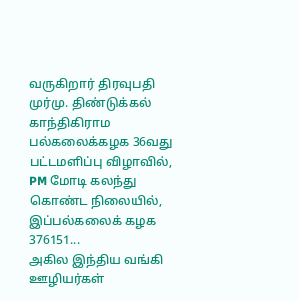வருகிறார் திரவுபதி முர்மு. திண்டுக்கல் காந்திகிராம பல்கலைக்கழக 36வது பட்டமளிப்பு விழாவில், PM மோடி கலந்து கொண்ட நிலையில், இப்பல்கலைக் கழக 376151...
அகில இந்திய வங்கி ஊழியர்கள்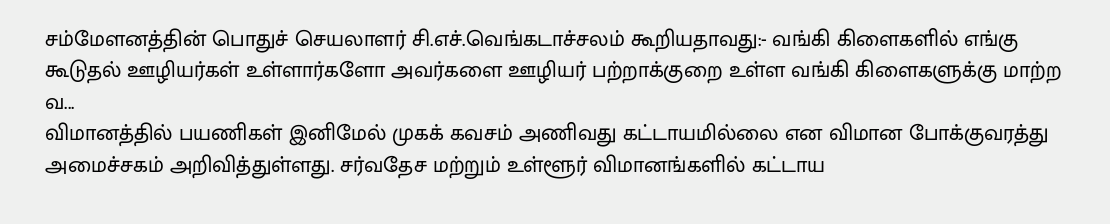சம்மேளனத்தின் பொதுச் செயலாளர் சி.எச்.வெங்கடாச்சலம் கூறியதாவது:- வங்கி கிளைகளில் எங்கு கூடுதல் ஊழியர்கள் உள்ளார்களோ அவர்களை ஊழியர் பற்றாக்குறை உள்ள வங்கி கிளைகளுக்கு மாற்ற வ...
விமானத்தில் பயணிகள் இனிமேல் முகக் கவசம் அணிவது கட்டாயமில்லை என விமான போக்குவரத்து அமைச்சகம் அறிவித்துள்ளது. சர்வதேச மற்றும் உள்ளூர் விமானங்களில் கட்டாய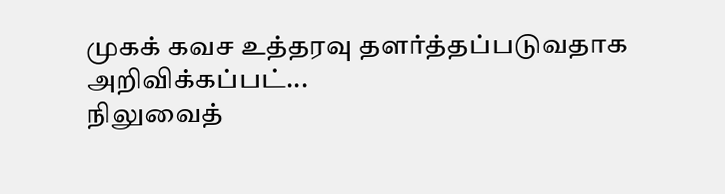முகக் கவச உத்தரவு தளர்த்தப்படுவதாக அறிவிக்கப்பட்...
நிலுவைத்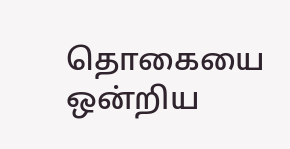தொகையை ஒன்றிய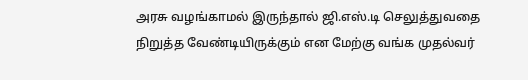அரசு வழங்காமல் இருந்தால் ஜி.எஸ்.டி செலுத்துவதை நிறுத்த வேண்டியிருக்கும் என மேற்கு வங்க முதல்வர்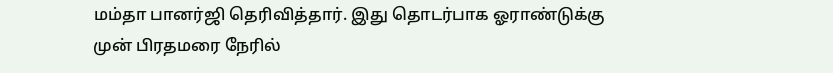மம்தா பானர்ஜி தெரிவித்தார். இது தொடர்பாக ஓராண்டுக்கு முன் பிரதமரை நேரில்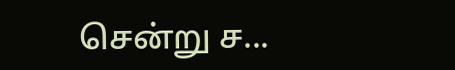சென்று ச...